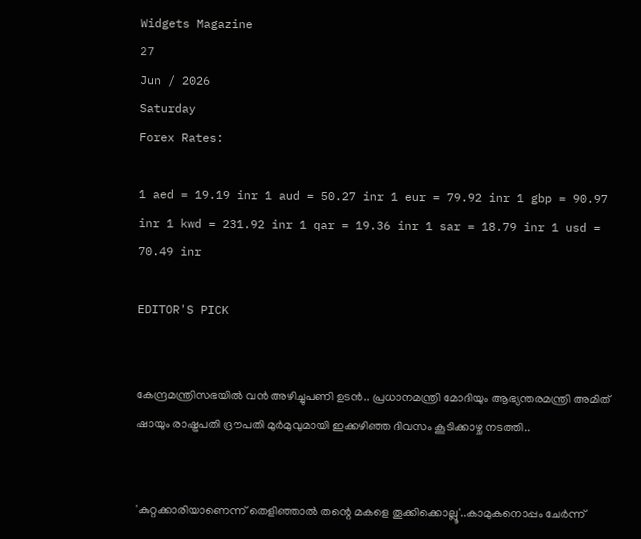Widgets Magazine
27
Jun / 2026
Saturday
Forex Rates:

1 aed = 19.19 inr 1 aud = 50.27 inr 1 eur = 79.92 inr 1 gbp = 90.97 inr 1 kwd = 231.92 inr 1 qar = 19.36 inr 1 sar = 18.79 inr 1 usd = 70.49 inr

EDITOR'S PICK


കേന്ദ്രമന്ത്രിസഭയിൽ വൻ അഴിച്ചുപണി ഉടൻ.. പ്രധാനമന്ത്രി മോദിയും ആഭ്യന്തരമന്ത്രി അമിത് ഷായും രാഷ്ട്രപതി ദ്രൗപതി മുർമുവുമായി ഇക്കഴിഞ്ഞ ദിവസം കൂടിക്കാഴ്ച നടത്തി..


'കുറ്റക്കാരിയാണെന്ന് തെളിഞ്ഞാൽ തന്റെ മകളെ തൂക്കിക്കൊല്ലൂ'..കാമുകനൊപ്പം ചേർന്ന്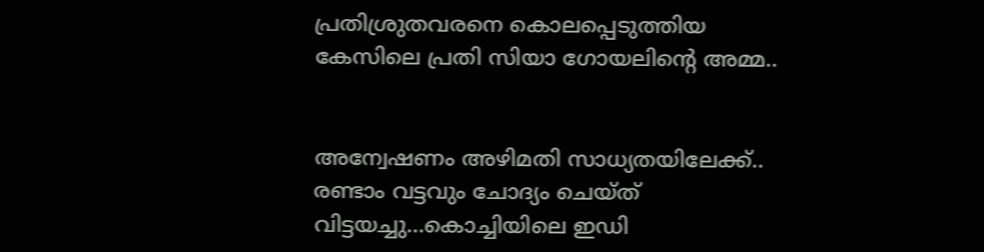പ്രതിശ്രുതവരനെ കൊലപ്പെടുത്തിയ കേസിലെ പ്രതി സിയാ ഗോയലിന്റെ അമ്മ..


അന്വേഷണം അഴിമതി സാധ്യതയിലേക്ക്.. രണ്ടാം വട്ടവും ചോദ്യം ചെയ്ത് വിട്ടയച്ചു...കൊച്ചിയിലെ ഇഡി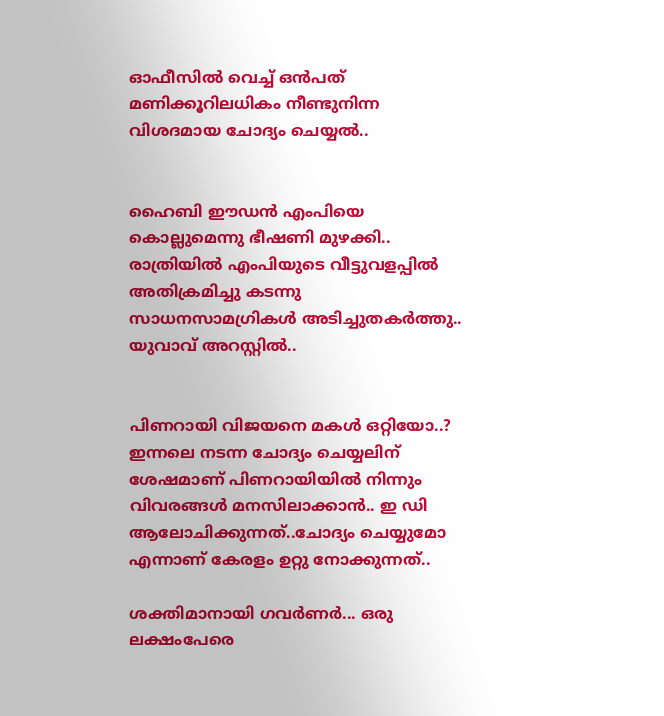ഓഫീസില്‍ വെച്ച് ഒന്‍പത് മണിക്കൂറിലധികം നീണ്ടുനിന്ന വിശദമായ ചോദ്യം ചെയ്യൽ..


ഹൈബി ഈഡന്‍ എംപിയെ കൊല്ലുമെന്നു ഭീഷണി മുഴക്കി.. രാത്രിയില്‍ എംപിയുടെ വീട്ടുവളപ്പില്‍ അതിക്രമിച്ചു കടന്നു സാധനസാമഗ്രികള്‍ അടിച്ചുതകര്‍ത്തു.. യുവാവ് അറസ്റ്റില്‍..


പിണറായി വിജയനെ മകൾ ഒറ്റിയോ..? ഇന്നലെ നടന്ന ചോദ്യം ചെയ്യലിന് ശേഷമാണ് പിണറായിയിൽ നിന്നും വിവരങ്ങൾ മനസിലാക്കാൻ.. ഇ ഡി ആലോചിക്കുന്നത്..ചോദ്യം ചെയ്യുമോ എന്നാണ് കേരളം ഉറ്റു നോക്കുന്നത്..

ശക്തിമാനായി ഗവര്‍ണര്‍... ഒരു ലക്ഷംപേരെ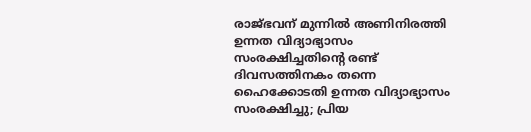രാജ്ഭവന് മുന്നില്‍ അണിനിരത്തി ഉന്നത വിദ്യാഭ്യാസം സംരക്ഷിച്ചതിന്റെ രണ്ട് ദിവസത്തിനകം തന്നെ ഹൈക്കോടതി ഉന്നത വിദ്യാഭ്യാസം സംരക്ഷിച്ചു; പ്രിയ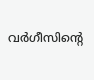വര്‍ഗീസിന്റെ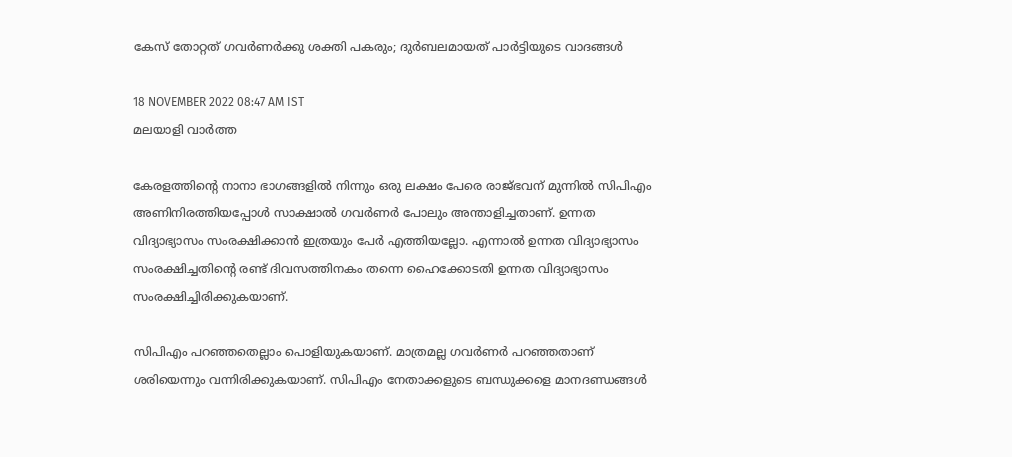കേസ് തോറ്റത് ഗവര്‍ണര്‍ക്കു ശക്തി പകരും; ദുര്‍ബലമായത് പാര്‍ട്ടിയുടെ വാദങ്ങള്‍

18 NOVEMBER 2022 08:47 AM IST
മലയാളി വാര്‍ത്ത

കേരളത്തിന്റെ നാനാ ഭാഗങ്ങളില്‍ നിന്നും ഒരു ലക്ഷം പേരെ രാജ്ഭവന് മുന്നില്‍ സിപിഎം അണിനിരത്തിയപ്പോള്‍ സാക്ഷാല്‍ ഗവര്‍ണര്‍ പോലും അന്താളിച്ചതാണ്. ഉന്നത വിദ്യാഭ്യാസം സംരക്ഷിക്കാന്‍ ഇത്രയും പേര്‍ എത്തിയല്ലോ. എന്നാല്‍ ഉന്നത വിദ്യാഭ്യാസം സംരക്ഷിച്ചതിന്റെ രണ്ട് ദിവസത്തിനകം തന്നെ ഹൈക്കോടതി ഉന്നത വിദ്യാഭ്യാസം സംരക്ഷിച്ചിരിക്കുകയാണ്.

സിപിഎം പറഞ്ഞതെല്ലാം പൊളിയുകയാണ്. മാത്രമല്ല ഗവര്‍ണര്‍ പറഞ്ഞതാണ് ശരിയെന്നും വന്നിരിക്കുകയാണ്. സിപിഎം നേതാക്കളുടെ ബന്ധുക്കളെ മാനദണ്ഡങ്ങള്‍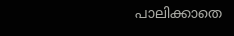പാലിക്കാതെ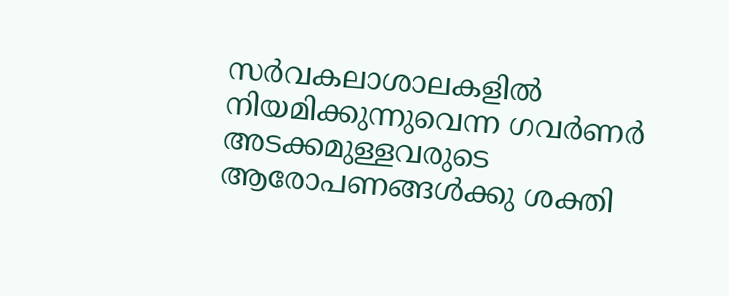സര്‍വകലാശാലകളില്‍ നിയമിക്കുന്നുവെന്ന ഗവര്‍ണര്‍ അടക്കമുള്ളവരുടെ ആരോപണങ്ങള്‍ക്കു ശക്തി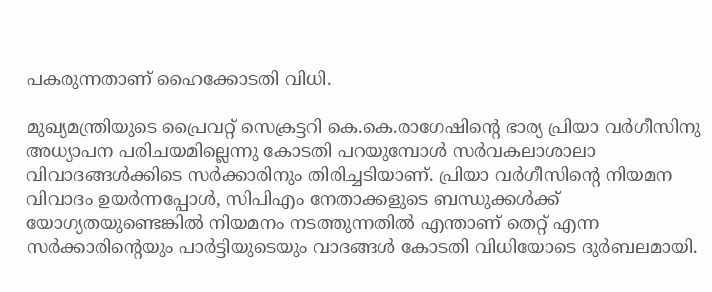പകരുന്നതാണ് ഹൈക്കോടതി വിധി.

മുഖ്യമന്ത്രിയുടെ പ്രൈവറ്റ് സെക്രട്ടറി കെ.കെ.രാഗേഷിന്റെ ഭാര്യ പ്രിയാ വര്‍ഗീസിനു അധ്യാപന പരിചയമില്ലെന്നു കോടതി പറയുമ്പോള്‍ സര്‍വകലാശാലാ വിവാദങ്ങള്‍ക്കിടെ സര്‍ക്കാരിനും തിരിച്ചടിയാണ്. പ്രിയാ വര്‍ഗീസിന്റെ നിയമന വിവാദം ഉയര്‍ന്നപ്പോള്‍, സിപിഎം നേതാക്കളുടെ ബന്ധുക്കള്‍ക്ക് യോഗ്യതയുണ്ടെങ്കില്‍ നിയമനം നടത്തുന്നതില്‍ എന്താണ് തെറ്റ് എന്ന സര്‍ക്കാരിന്റെയും പാര്‍ട്ടിയുടെയും വാദങ്ങള്‍ കോടതി വിധിയോടെ ദുര്‍ബലമായി.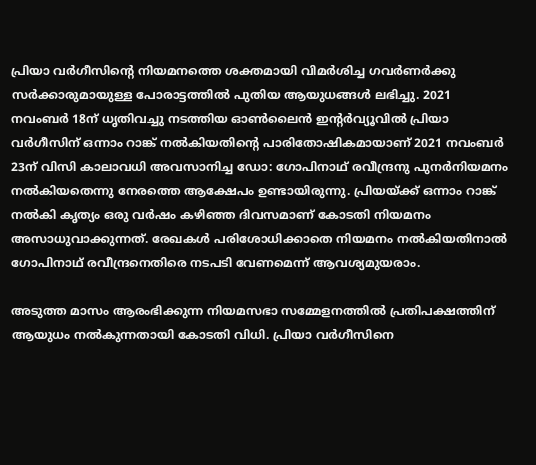പ്രിയാ വര്‍ഗീസിന്റെ നിയമനത്തെ ശക്തമായി വിമര്‍ശിച്ച ഗവര്‍ണര്‍ക്കു സര്‍ക്കാരുമായുള്ള പോരാട്ടത്തില്‍ പുതിയ ആയുധങ്ങള്‍ ലഭിച്ചു. 2021 നവംബര്‍ 18ന് ധൃതിവച്ചു നടത്തിയ ഓണ്‍ലൈന്‍ ഇന്റര്‍വ്യൂവില്‍ പ്രിയാ വര്‍ഗീസിന് ഒന്നാം റാങ്ക് നല്‍കിയതിന്റെ പാരിതോഷികമായാണ് 2021 നവംബര്‍ 23ന് വിസി കാലാവധി അവസാനിച്ച ഡോ: ഗോപിനാഥ് രവീന്ദ്രനു പുനര്‍നിയമനം നല്‍കിയതെന്നു നേരത്തെ ആക്ഷേപം ഉണ്ടായിരുന്നു. പ്രിയയ്ക്ക് ഒന്നാം റാങ്ക് നല്‍കി കൃത്യം ഒരു വര്‍ഷം കഴിഞ്ഞ ദിവസമാണ് കോടതി നിയമനം അസാധുവാക്കുന്നത്. രേഖകള്‍ പരിശോധിക്കാതെ നിയമനം നല്‍കിയതിനാല്‍ ഗോപിനാഥ് രവീന്ദ്രനെതിരെ നടപടി വേണമെന്ന് ആവശ്യമുയരാം.

അടുത്ത മാസം ആരംഭിക്കുന്ന നിയമസഭാ സമ്മേളനത്തില്‍ പ്രതിപക്ഷത്തിന് ആയുധം നല്‍കുന്നതായി കോടതി വിധി. പ്രിയാ വര്‍ഗീസിനെ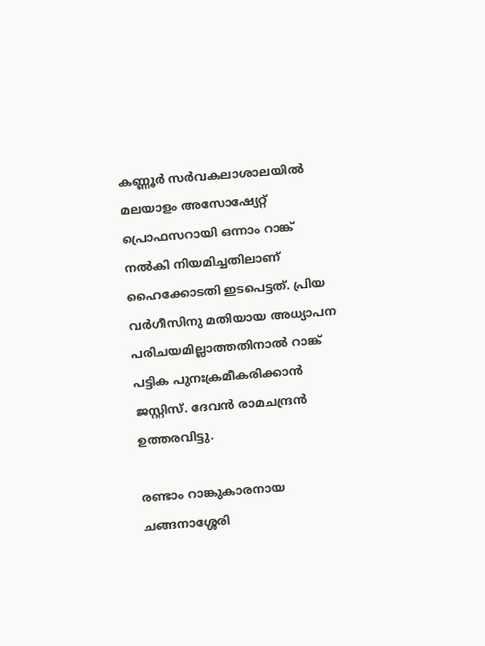കണ്ണൂര്‍ സര്‍വകലാശാലയില്‍ മലയാളം അസോഷ്യേറ്റ് പ്രൊഫസറായി ഒന്നാം റാങ്ക് നല്‍കി നിയമിച്ചതിലാണ് ഹൈക്കോടതി ഇടപെട്ടത്. പ്രിയ വര്‍ഗീസിനു മതിയായ അധ്യാപന പരിചയമില്ലാത്തതിനാല്‍ റാങ്ക് പട്ടിക പുനഃക്രമീകരിക്കാന്‍ ജസ്റ്റിസ്. ദേവന്‍ രാമചന്ദ്രന്‍ ഉത്തരവിട്ടു.

രണ്ടാം റാങ്കുകാരനായ ചങ്ങനാശ്ശേരി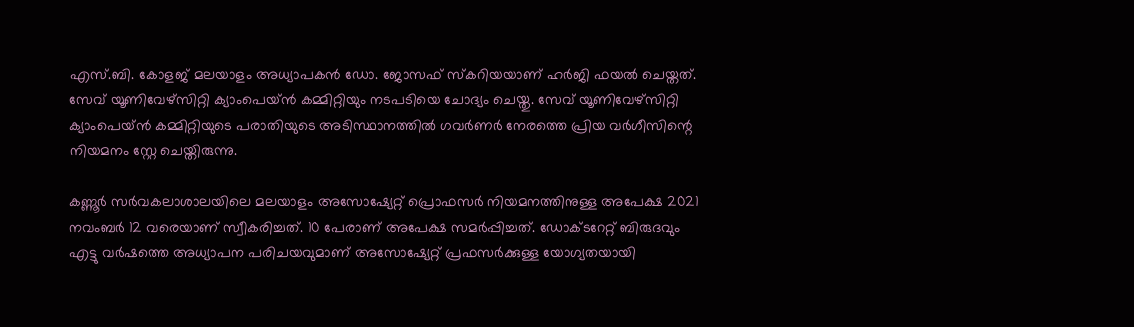എസ്.ബി. കോളജ് മലയാളം അധ്യാപകന്‍ ഡോ. ജോസഫ് സ്‌കറിയയാണ് ഹര്‍ജി ഫയല്‍ ചെയ്തത്. സേവ് യൂണിവേഴ്‌സിറ്റി ക്യാംപെയ്ന്‍ കമ്മിറ്റിയും നടപടിയെ ചോദ്യം ചെയ്തു. സേവ് യൂണിവേഴ്‌സിറ്റി ക്യാംപെയ്ന്‍ കമ്മിറ്റിയുടെ പരാതിയുടെ അടിസ്ഥാനത്തില്‍ ഗവര്‍ണര്‍ നേരത്തെ പ്രിയ വര്‍ഗീസിന്റെ നിയമനം സ്റ്റേ ചെയ്തിരുന്നു.

കണ്ണൂര്‍ സര്‍വകലാശാലയിലെ മലയാളം അസോഷ്യേറ്റ് പ്രൊഫസര്‍ നിയമനത്തിനുള്ള അപേക്ഷ 2021 നവംബര്‍ 12 വരെയാണ് സ്വീകരിച്ചത്. 10 പേരാണ് അപേക്ഷ സമര്‍പ്പിച്ചത്. ഡോക്ടറേറ്റ് ബിരുദവും എട്ടു വര്‍ഷത്തെ അധ്യാപന പരിചയവുമാണ് അസോഷ്യേറ്റ് പ്രഫസര്‍ക്കുള്ള യോഗ്യതയായി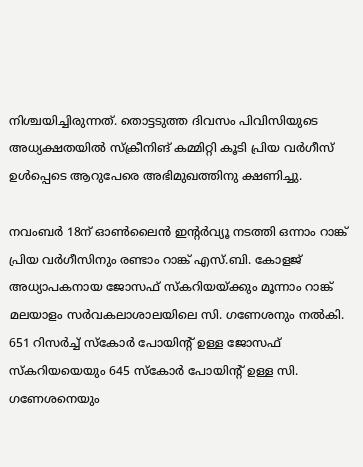നിശ്ചയിച്ചിരുന്നത്. തൊട്ടടുത്ത ദിവസം പിവിസിയുടെ അധ്യക്ഷതയില്‍ സ്‌ക്രീനിങ് കമ്മിറ്റി കൂടി പ്രിയ വര്‍ഗീസ് ഉള്‍പ്പെടെ ആറുപേരെ അഭിമുഖത്തിനു ക്ഷണിച്ചു.

നവംബര്‍ 18ന് ഓണ്‍ലൈന്‍ ഇന്റര്‍വ്യൂ നടത്തി ഒന്നാം റാങ്ക് പ്രിയ വര്‍ഗീസിനും രണ്ടാം റാങ്ക് എസ്.ബി. കോളജ് അധ്യാപകനായ ജോസഫ് സ്‌കറിയയ്ക്കും മൂന്നാം റാങ്ക് മലയാളം സര്‍വകലാശാലയിലെ സി. ഗണേശനും നല്‍കി. 651 റിസര്‍ച്ച് സ്‌കോര്‍ പോയിന്റ് ഉള്ള ജോസഫ് സ്‌കറിയയെയും 645 സ്‌കോര്‍ പോയിന്റ് ഉള്ള സി. ഗണേശനെയും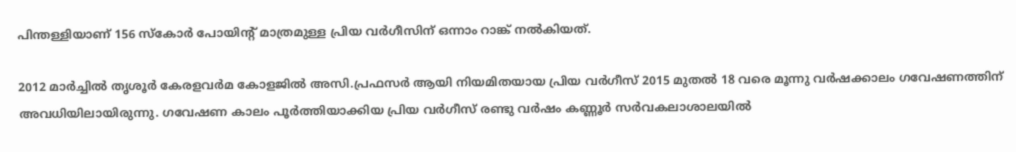പിന്തള്ളിയാണ് 156 സ്‌കോര്‍ പോയിന്റ് മാത്രമുള്ള പ്രിയ വര്‍ഗീസിന് ഒന്നാം റാങ്ക് നല്‍കിയത്.

2012 മാര്‍ച്ചില്‍ തൃശൂര്‍ കേരളവര്‍മ കോളജില്‍ അസി.പ്രഫസര്‍ ആയി നിയമിതയായ പ്രിയ വര്‍ഗീസ് 2015 മുതല്‍ 18 വരെ മൂന്നു വര്‍ഷക്കാലം ഗവേഷണത്തിന് അവധിയിലായിരുന്നു. ഗവേഷണ കാലം പൂര്‍ത്തിയാക്കിയ പ്രിയ വര്‍ഗീസ് രണ്ടു വര്‍ഷം കണ്ണൂര്‍ സര്‍വകലാശാലയില്‍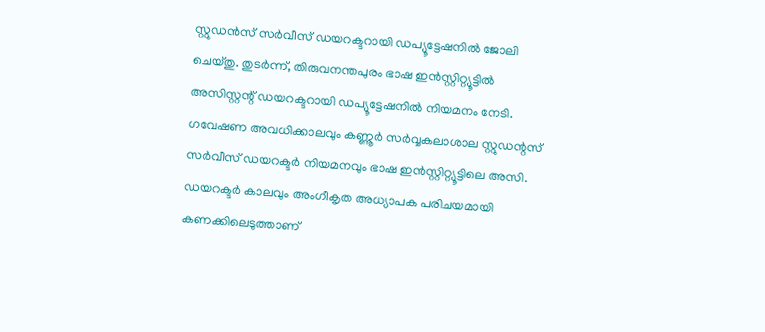സ്റ്റുഡന്‍സ് സര്‍വീസ് ഡയറക്ടറായി ഡപ്യൂട്ടേഷനില്‍ ജോലി ചെയ്തു. തുടര്‍ന്ന്, തിരുവനന്തപുരം ഭാഷ ഇന്‍സ്റ്റിറ്റ്യൂട്ടില്‍ അസിസ്റ്റന്റ് ഡയറക്ടറായി ഡപ്യൂട്ടേഷനില്‍ നിയമനം നേടി. ഗവേഷണ അവധിക്കാലവും കണ്ണൂര്‍ സര്‍വ്വകലാശാല സ്റ്റുഡന്റസ് സര്‍വീസ് ഡയറക്ടര്‍ നിയമനവും ഭാഷ ഇന്‍സ്റ്റിറ്റ്യൂട്ടിലെ അസി. ഡയറക്ടര്‍ കാലവും അംഗീകൃത അധ്യാപക പരിചയമായി കണക്കിലെടുത്താണ്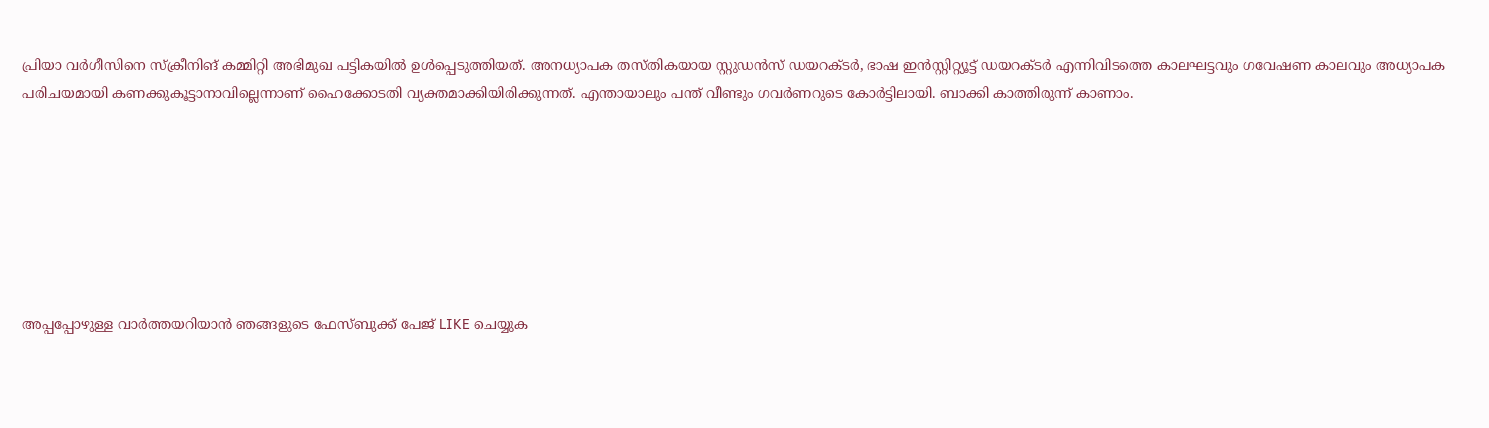പ്രിയാ വര്‍ഗീസിനെ സ്‌ക്രീനിങ് കമ്മിറ്റി അഭിമുഖ പട്ടികയില്‍ ഉള്‍പ്പെടുത്തിയത്. അനധ്യാപക തസ്തികയായ സ്റ്റുഡന്‍സ് ഡയറക്ടര്‍, ഭാഷ ഇന്‍സ്റ്റിറ്റ്യൂട്ട് ഡയറക്ടര്‍ എന്നിവിടത്തെ കാലഘട്ടവും ഗവേഷണ കാലവും അധ്യാപക പരിചയമായി കണക്കുകൂട്ടാനാവില്ലെന്നാണ് ഹൈക്കോടതി വ്യക്തമാക്കിയിരിക്കുന്നത്. എന്തായാലും പന്ത് വീണ്ടും ഗവര്‍ണറുടെ കോര്‍ട്ടിലായി. ബാക്കി കാത്തിരുന്ന് കാണാം.







അപ്പപ്പോഴുള്ള വാര്‍ത്തയറിയാന്‍ ഞങ്ങളുടെ ഫേസ്‌ബുക്ക്‌ പേജ് LIKE ചെയ്യുക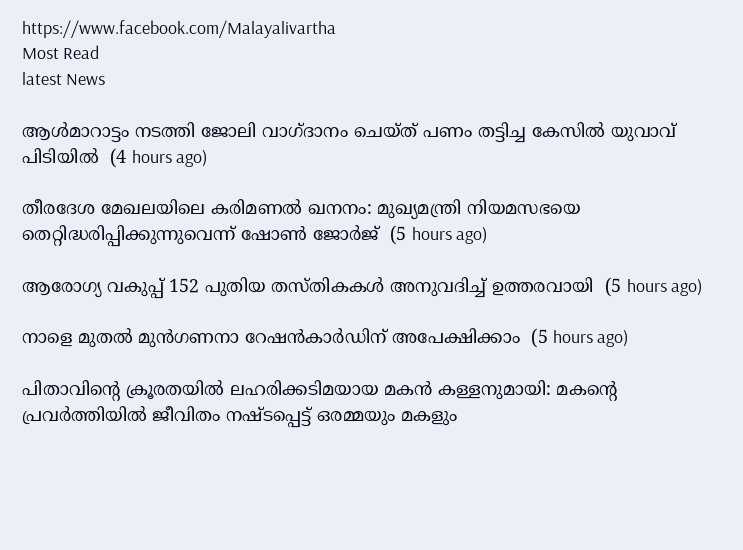https://www.facebook.com/Malayalivartha
Most Read
latest News

ആള്‍മാറാട്ടം നടത്തി ജോലി വാഗ്ദാനം ചെയ്ത് പണം തട്ടിച്ച കേസില്‍ യുവാവ് പിടിയില്‍  (4 hours ago)

തീരദേശ മേഖലയിലെ കരിമണല്‍ ഖനനം: മുഖ്യമന്ത്രി നിയമസഭയെ തെറ്റിദ്ധരിപ്പിക്കുന്നുവെന്ന് ഷോണ്‍ ജോര്‍ജ്  (5 hours ago)

ആരോഗ്യ വകുപ്പ് 152 പുതിയ തസ്തികകള്‍ അനുവദിച്ച് ഉത്തരവായി  (5 hours ago)

നാളെ മുതല്‍ മുന്‍ഗണനാ റേഷന്‍കാര്‍ഡിന് അപേക്ഷിക്കാം  (5 hours ago)

പിതാവിന്റെ ക്രൂരതയില്‍ ലഹരിക്കടിമയായ മകന്‍ കള്ളനുമായി: മകന്റെ പ്രവര്‍ത്തിയില്‍ ജീവിതം നഷ്ടപ്പെട്ട് ഒരമ്മയും മകളും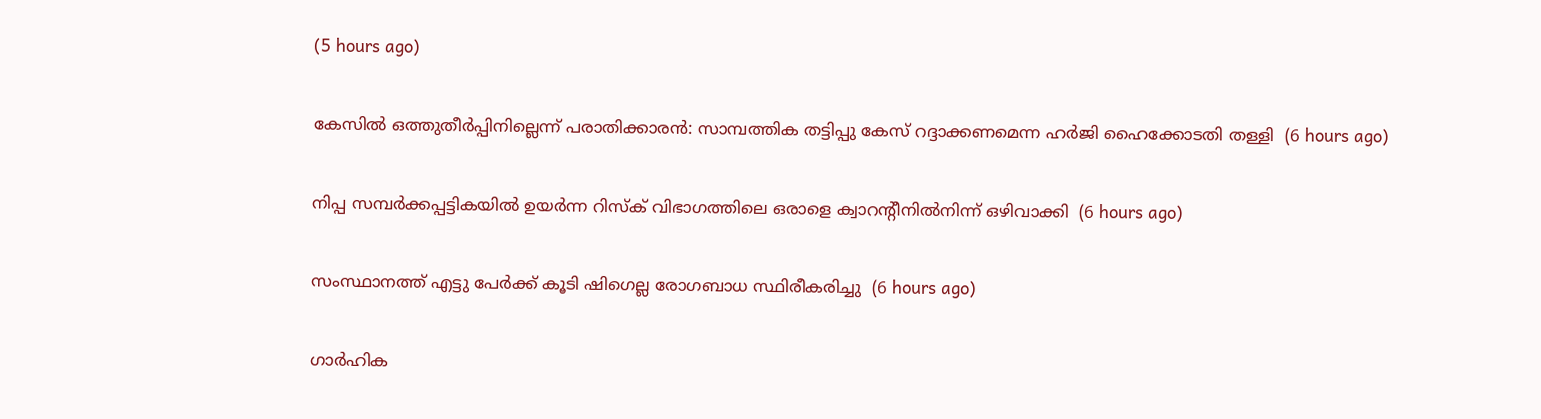(5 hours ago)

കേസില്‍ ഒത്തുതീര്‍പ്പിനില്ലെന്ന് പരാതിക്കാരന്‍: സാമ്പത്തിക തട്ടിപ്പു കേസ് റദ്ദാക്കണമെന്ന ഹര്‍ജി ഹൈക്കോടതി തള്ളി  (6 hours ago)

നിപ്പ സമ്പര്‍ക്കപ്പട്ടികയില്‍ ഉയര്‍ന്ന റിസ്‌ക് വിഭാഗത്തിലെ ഒരാളെ ക്വാറന്റീനില്‍നിന്ന് ഒഴിവാക്കി  (6 hours ago)

സംസ്ഥാനത്ത് എട്ടു പേര്‍ക്ക് കൂടി ഷിഗെല്ല രോഗബാധ സ്ഥിരീകരിച്ചു  (6 hours ago)

ഗാര്‍ഹിക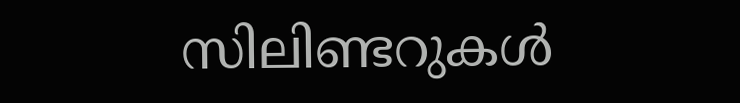സിലിണ്ടറുകള്‍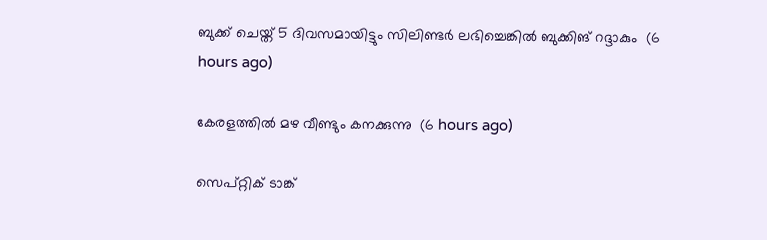ബുക്ക് ചെയ്ത് 5 ദിവസമായിട്ടും സിലിണ്ടര്‍ ലഭിച്ചെങ്കില്‍ ബുക്കിങ് റദ്ദാകും  (6 hours ago)

കേരളത്തില്‍ മഴ വീണ്ടും കനക്കുന്നു  (6 hours ago)

സെപ്റ്റിക് ടാങ്ക്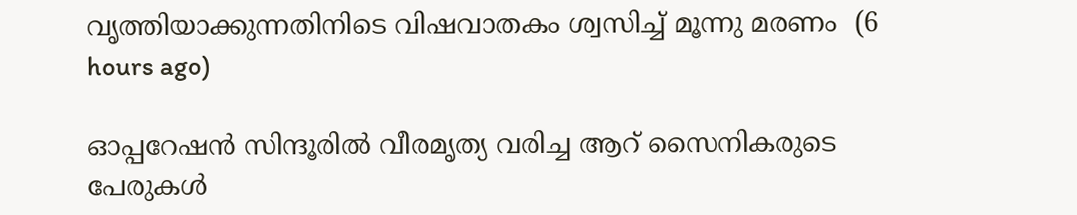വൃത്തിയാക്കുന്നതിനിടെ വിഷവാതകം ശ്വസിച്ച് മൂന്നു മരണം  (6 hours ago)

ഓപ്പറേഷന്‍ സിന്ദൂരില്‍ വീരമൃത്യ വരിച്ച ആറ് സൈനികരുടെ പേരുകള്‍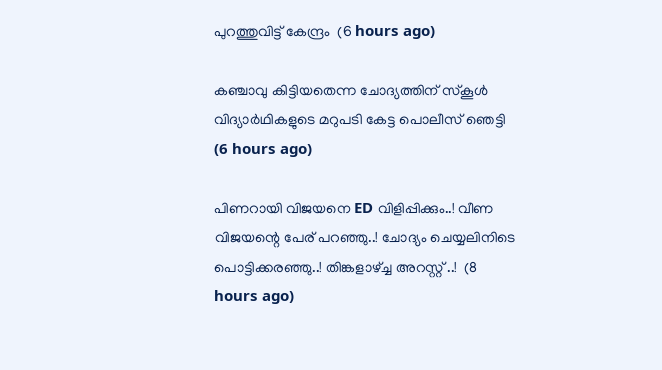പുറത്തുവിട്ട് കേന്ദ്രം  (6 hours ago)

കഞ്ചാവു കിട്ടിയതെന്ന ചോദ്യത്തിന് സ്‌കൂള്‍ വിദ്യാര്‍ഥികളുടെ മറുപടി കേട്ട പൊലീസ് ഞെട്ടി  (6 hours ago)

പിണറായി വിജയനെ ED വിളിപ്പിക്കും..! വീണ വിജയന്റെ പേര് പറഞ്ഞു..! ചോദ്യം ചെയ്യലിനിടെ പൊട്ടിക്കരഞ്ഞു..! തിങ്കളാഴ്ച്ച അറസ്റ്റ് ..!  (8 hours ago)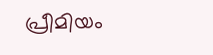പ്രീമിയം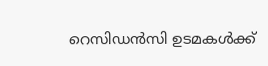റെസിഡൻസി ഉടമകൾക്ക്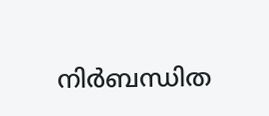നിർബന്ധിത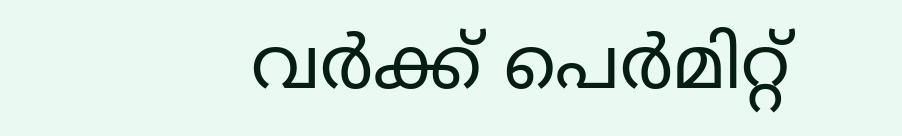വർക്ക് പെർമിറ്റ്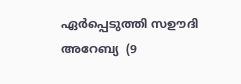ഏർപ്പെടുത്തി സഊദി അറേബ്യ  (9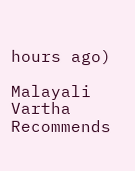hours ago)

Malayali Vartha Recommends